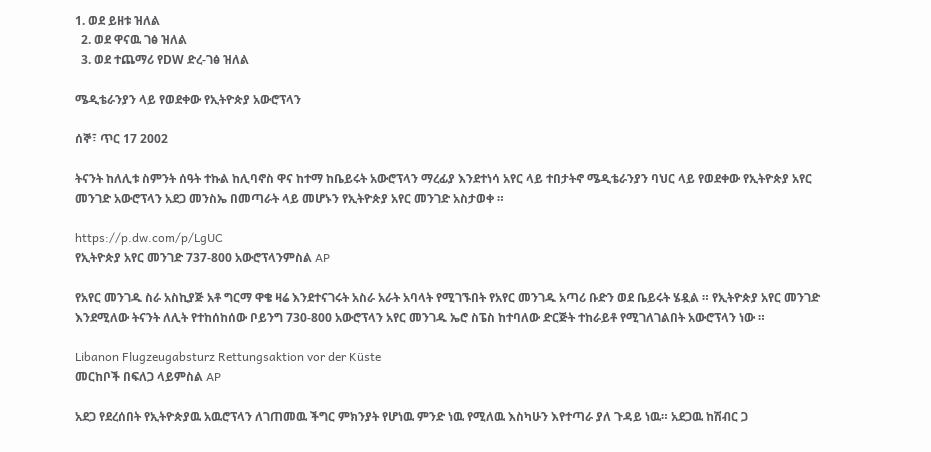1. ወደ ይዘቱ ዝለል
  2. ወደ ዋናዉ ገፅ ዝለል
  3. ወደ ተጨማሪ የDW ድረ-ገፅ ዝለል

ሜዲቴራንያን ላይ የወደቀው የኢትዮጵያ አውሮፕላን

ሰኞ፣ ጥር 17 2002

ትናንት ከለሊቱ ስምንት ሰዓት ተኩል ከሊባኖስ ዋና ከተማ ከቤይሩት አውሮፕላን ማረፊያ እንደተነሳ አየር ላይ ተበታትኖ ሜዲቴራንያን ባህር ላይ የወደቀው የኢትዮጵያ አየር መንገድ አውሮፕላን አደጋ መንስኤ በመጣራት ላይ መሆኑን የኢትዮጵያ አየር መንገድ አስታወቀ ።

https://p.dw.com/p/LgUC
የኢትዮጵያ አየር መንገድ 737-800 አውሮፕላንምስል AP

የአየር መንገዱ ስራ አስኪያጅ አቶ ግርማ ዋቄ ዛሬ እንደተናገሩት አስራ አራት አባላት የሚገኙበት የአየር መንገዱ አጣሪ ቡድን ወደ ቤይሩት ሄዷል ። የኢትዮጵያ አየር መንገድ እንደሚለው ትናንት ለሊት የተከሰከሰው ቦይንግ 730-800 አውሮፕላን አየር መንገዱ ኤሮ ስፔስ ከተባለው ድርጅት ተከራይቶ የሚገለገልበት አውሮፕላን ነው ።

Libanon Flugzeugabsturz Rettungsaktion vor der Küste
መርከቦች በፍለጋ ላይምስል AP

አደጋ የደረሰበት የኢትዮጵያዉ አዉሮፕላን ለገጠመዉ ችግር ምክንያት የሆነዉ ምንድ ነዉ የሚለዉ እስካሁን እየተጣራ ያለ ጉዳይ ነዉ። አደጋዉ ከሽብር ጋ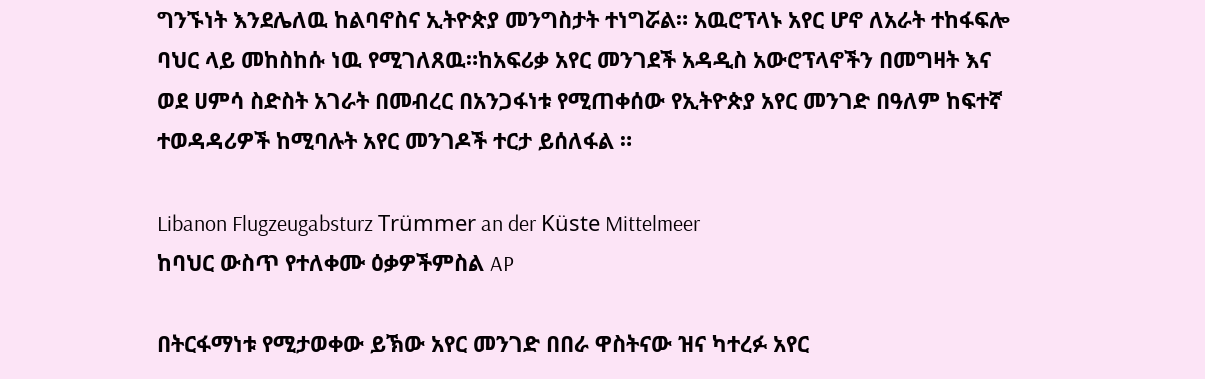ግንኙነት እንደሌለዉ ከልባኖስና ኢትዮጵያ መንግስታት ተነግሯል። አዉሮፕላኑ አየር ሆኖ ለአራት ተከፋፍሎ ባህር ላይ መከስከሱ ነዉ የሚገለጸዉ።ከአፍሪቃ አየር መንገደች አዳዲስ አውሮፕላኖችን በመግዛት እና ወደ ሀምሳ ስድስት አገራት በመብረር በአንጋፋነቱ የሚጠቀሰው የኢትዮጵያ አየር መንገድ በዓለም ከፍተኛ ተወዳዳሪዎች ከሚባሉት አየር መንገዶች ተርታ ይሰለፋል ።

Libanon Flugzeugabsturz Trümmer an der Küste Mittelmeer
ከባህር ውስጥ የተለቀሙ ዕቃዎችምስል AP

በትርፋማነቱ የሚታወቀው ይኽው አየር መንገድ በበራ ዋስትናው ዝና ካተረፉ አየር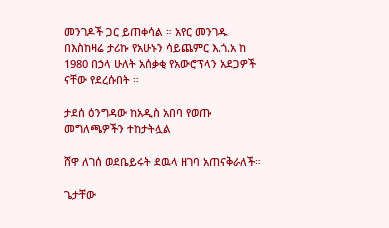መንገዶች ጋር ይጠቀሳል ። አየር መንገዱ በእስከዛሬ ታሪኩ የአሁኑን ሳይጨምር እ.ጎ.አ ከ 1980 በኃላ ሁለት አሰቃቂ የአውሮፕላን አደጋዎች ናቸው የደረሱበት ።

ታደሰ ዕንግዳው ከአዲስ አበባ የወጡ መግለጫዎችን ተከታትሏል

ሸዋ ለገሰ ወደቤይሩት ደዉላ ዘገባ አጠናቅራለች።

ጌታቸው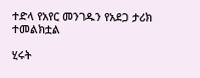ተድላ የአየር መንገዱን የአደጋ ታሪክ ተመልክቷል

ሂሩት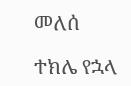መለሰ

ተክሌ የኋላ